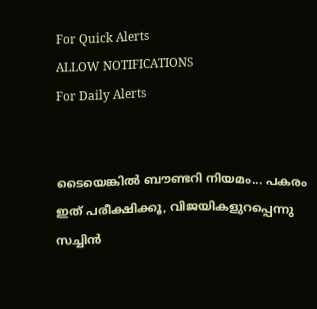For Quick Alerts
ALLOW NOTIFICATIONS
For Daily Alerts


ടൈയെങ്കില്‍ ബൗണ്ടറി നിയമം... പകരം ഇത് പരീക്ഷിക്കൂ, വിജയികളുറപ്പെന്നു സച്ചിന്‍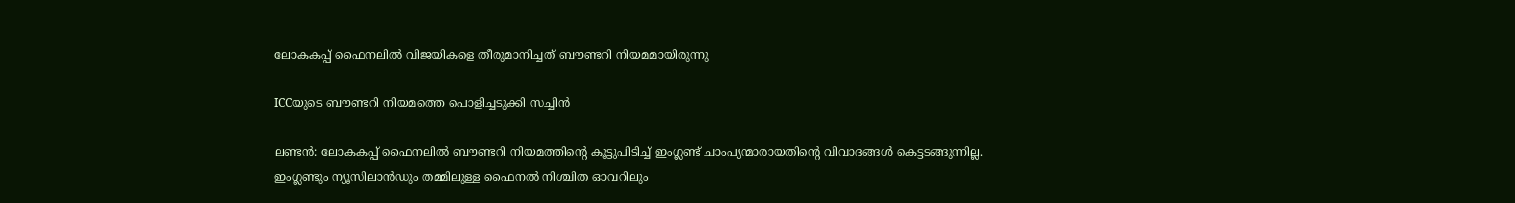ലോകകപ്പ് ഫൈനലില്‍ വിജയികളെ തീരുമാനിച്ചത് ബൗണ്ടറി നിയമമായിരുന്നു

ICCയുടെ ബൗണ്ടറി നിയമത്തെ പൊളിച്ചടുക്കി സച്ചിന്‍

ലണ്ടന്‍: ലോകകപ്പ് ഫൈനലില്‍ ബൗണ്ടറി നിയമത്തിന്റെ കൂട്ടുപിടിച്ച് ഇംഗ്ലണ്ട് ചാംപ്യന്മാരായതിന്റെ വിവാദങ്ങള്‍ കെട്ടടങ്ങുന്നില്ല. ഇംഗ്ലണ്ടും ന്യൂസിലാന്‍ഡും തമ്മിലുള്ള ഫൈനല്‍ നിശ്ചിത ഓവറിലും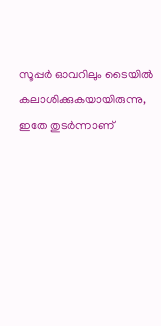സൂപ്പര്‍ ഓവറിലും ടൈയില്‍ കലാശിക്കുകയായിരുന്നു, ഇതേ തുടര്‍ന്നാണ്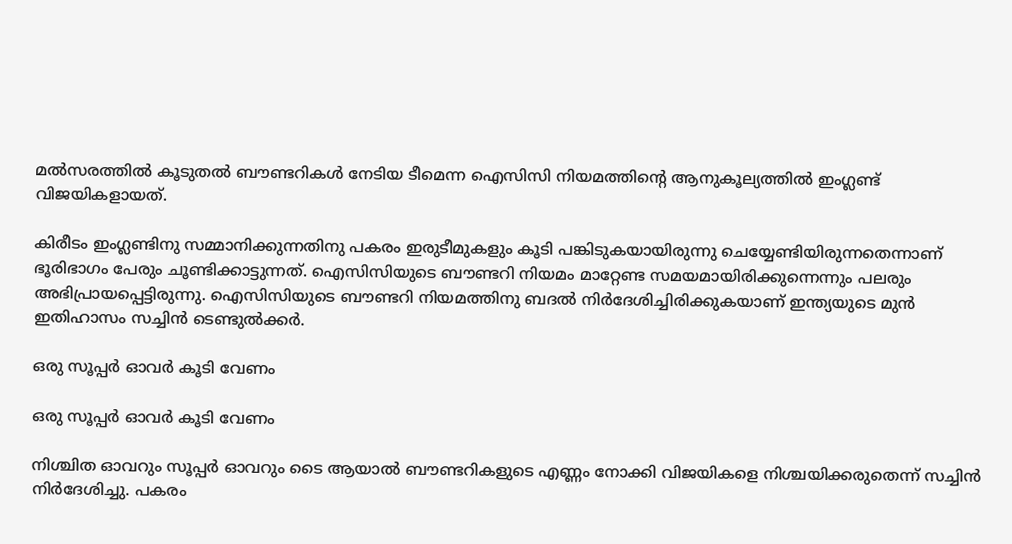മല്‍സരത്തില്‍ കൂടുതല്‍ ബൗണ്ടറികള്‍ നേടിയ ടീമെന്ന ഐസിസി നിയമത്തിന്റെ ആനുകൂല്യത്തില്‍ ഇംഗ്ലണ്ട് വിജയികളായത്.

കിരീടം ഇംഗ്ലണ്ടിനു സമ്മാനിക്കുന്നതിനു പകരം ഇരുടീമുകളും കൂടി പങ്കിടുകയായിരുന്നു ചെയ്യേണ്ടിയിരുന്നതെന്നാണ് ഭൂരിഭാഗം പേരും ചൂണ്ടിക്കാട്ടുന്നത്. ഐസിസിയുടെ ബൗണ്ടറി നിയമം മാറ്റേണ്ട സമയമായിരിക്കുന്നെന്നും പലരും അഭിപ്രായപ്പെട്ടിരുന്നു. ഐസിസിയുടെ ബൗണ്ടറി നിയമത്തിനു ബദല്‍ നിര്‍ദേശിച്ചിരിക്കുകയാണ് ഇന്ത്യയുടെ മുന്‍ ഇതിഹാസം സച്ചിന്‍ ടെണ്ടുല്‍ക്കര്‍.

ഒരു സൂപ്പര്‍ ഓവര്‍ കൂടി വേണം

ഒരു സൂപ്പര്‍ ഓവര്‍ കൂടി വേണം

നിശ്ചിത ഓവറും സൂപ്പര്‍ ഓവറും ടൈ ആയാല്‍ ബൗണ്ടറികളുടെ എണ്ണം നോക്കി വിജയികളെ നിശ്ചയിക്കരുതെന്ന് സച്ചിന്‍ നിര്‍ദേശിച്ചു. പകരം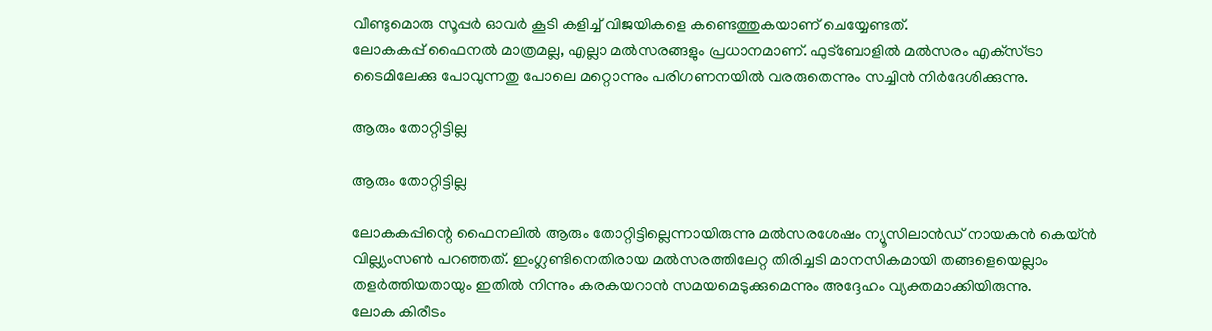വീണ്ടുമൊരു സൂപ്പര്‍ ഓവര്‍ കൂടി കളിച്ച് വിജയികളെ കണ്ടെത്തുകയാണ് ചെയ്യേണ്ടത്.
ലോകകപ്പ് ഫൈനല്‍ മാത്രമല്ല, എല്ലാ മല്‍സരങ്ങളും പ്രധാനമാണ്. ഫുട്‌ബോളില്‍ മല്‍സരം എക്‌സ്ട്രാ ടൈമിലേക്കു പോവുന്നതു പോലെ മറ്റൊന്നും പരിഗണനയില്‍ വരരുതെന്നും സച്ചിന്‍ നിര്‍ദേശിക്കുന്നു.

ആരും തോറ്റിട്ടില്ല

ആരും തോറ്റിട്ടില്ല

ലോകകപ്പിന്റെ ഫൈനലില്‍ ആരും തോറ്റിട്ടില്ലെന്നായിരുന്നു മല്‍സരശേഷം ന്യൂസിലാന്‍ഡ് നായകന്‍ കെയ്ന്‍ വില്ല്യംസണ്‍ പറഞ്ഞത്. ഇംഗ്ലണ്ടിനെതിരായ മല്‍സരത്തിലേറ്റ തിരിച്ചടി മാനസികമായി തങ്ങളെയെല്ലാം തളര്‍ത്തിയതായും ഇതില്‍ നിന്നും കരകയറാന്‍ സമയമെടുക്കുമെന്നും അദ്ദേഹം വ്യക്തമാക്കിയിരുന്നു.
ലോക കിരീടം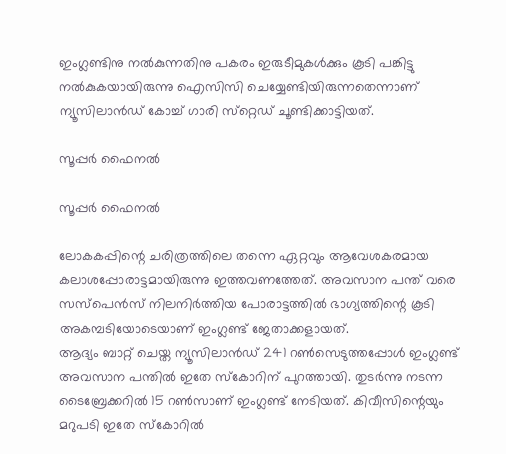ഇംഗ്ലണ്ടിനു നല്‍കുന്നതിനു പകരം ഇരുടീമുകള്‍ക്കും കൂടി പങ്കിട്ടു നല്‍കുകയായിരുന്നു ഐസിസി ചെയ്യേണ്ടിയിരുന്നതെന്നാണ് ന്യൂസിലാന്‍ഡ് കോച്ച് ഗാരി സ്‌റ്റെഡ് ചൂണ്ടിക്കാട്ടിയത്.

സൂപ്പര്‍ ഫൈനല്‍

സൂപ്പര്‍ ഫൈനല്‍

ലോകകപ്പിന്റെ ചരിത്രത്തിലെ തന്നെ ഏറ്റവും ആവേശകരമായ കലാശപ്പോരാട്ടമായിരുന്നു ഇത്തവണത്തേത്. അവസാന പന്ത് വരെ സസ്‌പെന്‍സ് നിലനിര്‍ത്തിയ പോരാട്ടത്തില്‍ ഭാഗ്യത്തിന്റെ കൂടി അകമ്പടിയോടെയാണ് ഇംഗ്ലണ്ട് ജേതാക്കളായത്.
ആദ്യം ബാറ്റ് ചെയ്ത ന്യൂസിലാന്‍ഡ് 241 റണ്‍സെടുത്തപ്പോള്‍ ഇംഗ്ലണ്ട് അവസാന പന്തില്‍ ഇതേ സ്‌കോറിന് പുറത്തായി. തുടര്‍ന്നു നടന്ന ടൈബ്രേക്കറില്‍ 15 റണ്‍സാണ് ഇംഗ്ലണ്ട് നേടിയത്. കിവീസിന്റെയും മറുപടി ഇതേ സ്‌കോറില്‍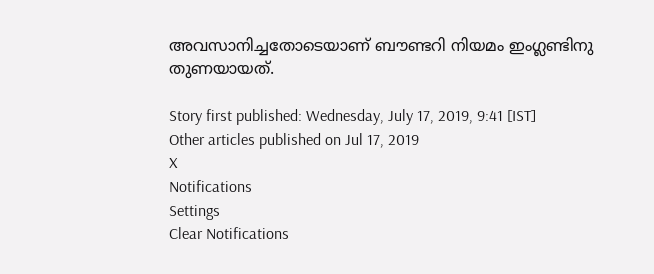അവസാനിച്ചതോടെയാണ് ബൗണ്ടറി നിയമം ഇംഗ്ലണ്ടിനു തുണയായത്.

Story first published: Wednesday, July 17, 2019, 9:41 [IST]
Other articles published on Jul 17, 2019
X
Notifications
Settings
Clear Notifications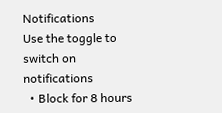Notifications
Use the toggle to switch on notifications
  • Block for 8 hours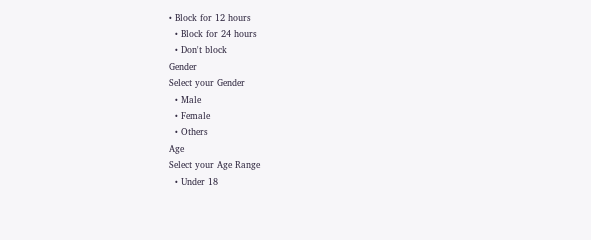• Block for 12 hours
  • Block for 24 hours
  • Don't block
Gender
Select your Gender
  • Male
  • Female
  • Others
Age
Select your Age Range
  • Under 18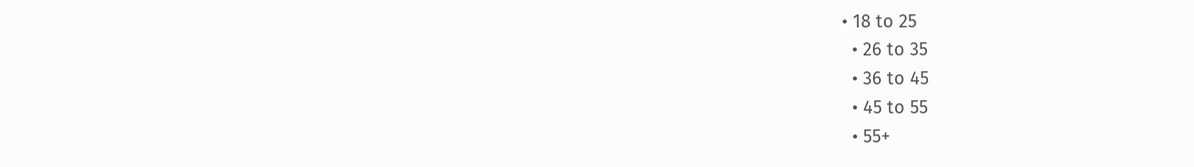• 18 to 25
  • 26 to 35
  • 36 to 45
  • 45 to 55
  • 55+